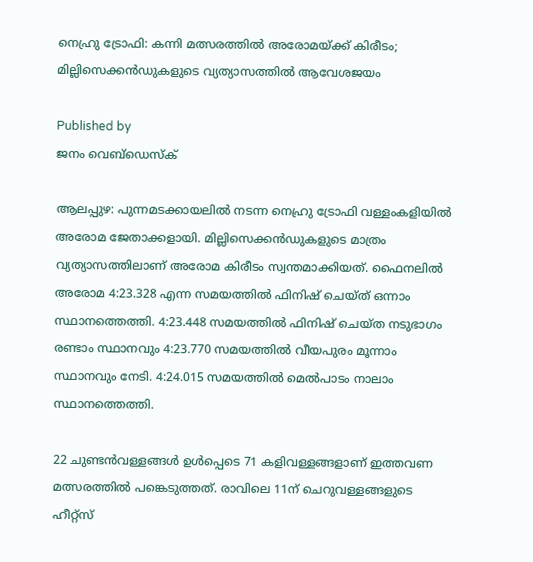നെഹ്രു ട്രോഫി: കന്നി മത്സരത്തില്‍ അരോമയ്‌ക്ക് കിരീടം; മില്ലിസെക്കന്‍ഡുകളുടെ വ്യത്യാസത്തില്‍ ആവേശജയം

Published by
ജനം വെബ്‌ഡെസ്ക്

ആലപ്പുഴ: പുന്നമടക്കായലില്‍ നടന്ന നെഹ്രു ട്രോഫി വള്ളംകളിയില്‍ അരോമ ജേതാക്കളായി. മില്ലിസെക്കന്‍ഡുകളുടെ മാത്രം വ്യത്യാസത്തിലാണ് അരോമ കിരീടം സ്വന്തമാക്കിയത്. ഫൈനലില്‍ അരോമ 4:23.328 എന്ന സമയത്തില്‍ ഫിനിഷ് ചെയ്ത് ഒന്നാം സ്ഥാനത്തെത്തി. 4:23.448 സമയത്തില്‍ ഫിനിഷ് ചെയ്ത നടുഭാഗം രണ്ടാം സ്ഥാനവും 4:23.770 സമയത്തില്‍ വീയപുരം മൂന്നാം സ്ഥാനവും നേടി. 4:24.015 സമയത്തില്‍ മെല്‍പാടം നാലാം സ്ഥാനത്തെത്തി.

22 ചുണ്ടന്‍വള്ളങ്ങള്‍ ഉള്‍പ്പെടെ 71 കളിവള്ളങ്ങളാണ് ഇത്തവണ മത്സരത്തില്‍ പങ്കെടുത്തത്. രാവിലെ 11ന് ചെറുവള്ളങ്ങളുടെ ഹീറ്റ്സ്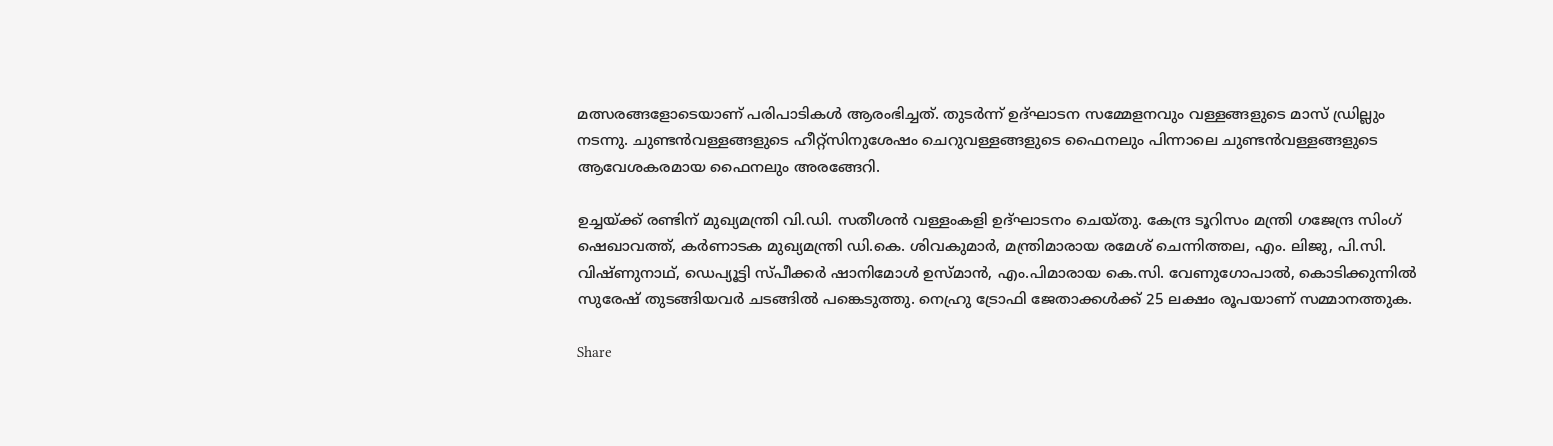മത്സരങ്ങളോടെയാണ് പരിപാടികള്‍ ആരംഭിച്ചത്. തുടര്‍ന്ന് ഉദ്ഘാടന സമ്മേളനവും വള്ളങ്ങളുടെ മാസ് ഡ്രില്ലും നടന്നു. ചുണ്ടന്‍വള്ളങ്ങളുടെ ഹീറ്റ്സിനുശേഷം ചെറുവള്ളങ്ങളുടെ ഫൈനലും പിന്നാലെ ചുണ്ടന്‍വള്ളങ്ങളുടെ ആവേശകരമായ ഫൈനലും അരങ്ങേറി.

ഉച്ചയ്‌ക്ക് രണ്ടിന് മുഖ്യമന്ത്രി വി.ഡി. സതീശന്‍ വള്ളംകളി ഉദ്ഘാടനം ചെയ്തു. കേന്ദ്ര ടൂറിസം മന്ത്രി ഗജേന്ദ്ര സിംഗ് ഷെഖാവത്ത്, കര്‍ണാടക മുഖ്യമന്ത്രി ഡി.കെ. ശിവകുമാര്‍, മന്ത്രിമാരായ രമേശ് ചെന്നിത്തല, എം. ലിജു, പി.സി. വിഷ്ണുനാഥ്, ഡെപ്യൂട്ടി സ്പീക്കര്‍ ഷാനിമോള്‍ ഉസ്മാന്‍, എം.പിമാരായ കെ.സി. വേണുഗോപാല്‍, കൊടിക്കുന്നില്‍ സുരേഷ് തുടങ്ങിയവര്‍ ചടങ്ങില്‍ പങ്കെടുത്തു. നെഹ്രു ട്രോഫി ജേതാക്കള്‍ക്ക് 25 ലക്ഷം രൂപയാണ് സമ്മാനത്തുക.

Share